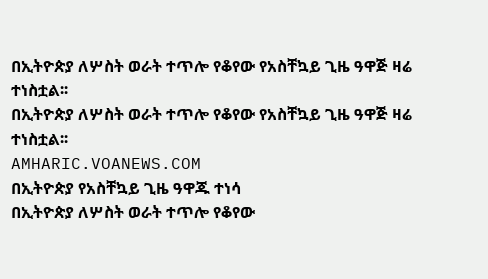በኢትዮጵያ ለሦስት ወራት ተጥሎ የቆየው የአስቸኳይ ጊዜ ዓዋጅ ዛሬ ተነስቷል፡፡
በኢትዮጵያ ለሦስት ወራት ተጥሎ የቆየው የአስቸኳይ ጊዜ ዓዋጅ ዛሬ ተነስቷል፡፡
AMHARIC.VOANEWS.COM
በኢትዮጵያ የአስቸኳይ ጊዜ ዓዋጁ ተነሳ
በኢትዮጵያ ለሦስት ወራት ተጥሎ የቆየው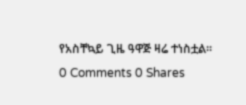የአስቸኳይ ጊዜ ዓዋጅ ዛሬ ተነስቷል፡፡
0 Comments 0 Shares